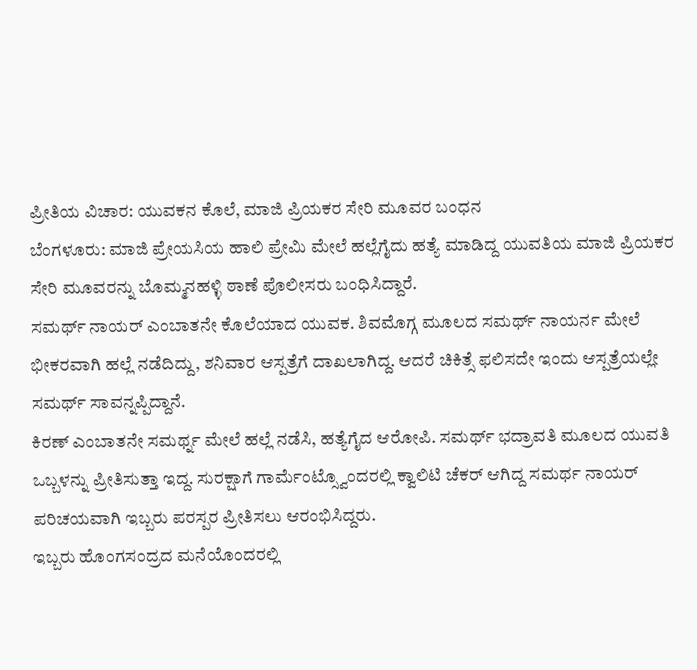ಪ್ರೀತಿಯ ವಿಚಾರ: ಯುವಕನ ಕೊಲೆ, ಮಾಜಿ ಪ್ರಿಯಕರ ಸೇರಿ ಮೂವರ ಬಂಧನ
ಬೆಂಗಳೂರು: ಮಾಜಿ ಪ್ರೇಯಸಿಯ ಹಾಲಿ ಪ್ರೇಮಿ ಮೇಲೆ ಹಲ್ಲೆಗೈದು ಹತ್ಯೆ ಮಾಡಿದ್ದ ಯುವತಿಯ ಮಾಜಿ ಪ್ರಿಯಕರ ಸೇರಿ ಮೂವರನ್ನು ಬೊಮ್ಮನಹಳ್ಳಿ ಠಾಣೆ ಪೊಲೀಸರು ಬಂಧಿಸಿದ್ದಾರೆ.
ಸಮರ್ಥ್ ನಾಯರ್ ಎಂಬಾತನೇ ಕೊಲೆಯಾದ ಯುವಕ. ಶಿವಮೊಗ್ಗ ಮೂಲದ ಸಮರ್ಥ್ ನಾಯರ್ನ ಮೇಲೆ ಭೀಕರವಾಗಿ ಹಲ್ಲೆ ನಡೆದಿದ್ದು, ಶನಿವಾರ ಆಸ್ಪತ್ರೆಗೆ ದಾಖಲಾಗಿದ್ದ. ಆದರೆ ಚಿಕಿತ್ಸೆ ಫಲಿಸದೇ ಇಂದು ಆಸ್ಪತ್ರೆಯಲ್ಲೇ ಸಮರ್ಥ್ ಸಾವನ್ನಪ್ಪಿದ್ದಾನೆ.
ಕಿರಣ್ ಎಂಬಾತನೇ ಸಮರ್ಥ್ನ ಮೇಲೆ ಹಲ್ಲೆ ನಡೆಸಿ, ಹತ್ಯೆಗೈದ ಆರೋಪಿ. ಸಮರ್ಥ್ ಭದ್ರಾವತಿ ಮೂಲದ ಯುವತಿ ಒಬ್ಬಳನ್ನು ಪ್ರೀತಿಸುತ್ತಾ ಇದ್ದ. ಸುರಕ್ಷಾಗೆ ಗಾರ್ಮೆಂಟ್ಸ್ವೊಂದರಲ್ಲಿ ಕ್ವಾಲಿಟಿ ಚೆಕರ್ ಆಗಿದ್ದ ಸಮರ್ಥ ನಾಯರ್ ಪರಿಚಯವಾಗಿ ಇಬ್ಬರು ಪರಸ್ಪರ ಪ್ರೀತಿಸಲು ಆರಂಭಿಸಿದ್ದರು.
ಇಬ್ಬರು ಹೊಂಗಸಂದ್ರದ ಮನೆಯೊಂದರಲ್ಲಿ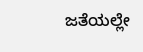ಜತೆಯಲ್ಲೇ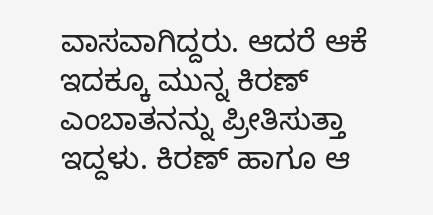ವಾಸವಾಗಿದ್ದರು. ಆದರೆ ಆಕೆ ಇದಕ್ಕೂ ಮುನ್ನ ಕಿರಣ್ ಎಂಬಾತನನ್ನು ಪ್ರೀತಿಸುತ್ತಾ ಇದ್ದಳು. ಕಿರಣ್ ಹಾಗೂ ಆ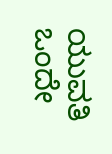ಯುವತಿ ಒಂದೇ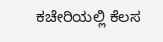ಕಚೇರಿಯಲ್ಲಿ ಕೆಲಸ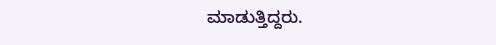ಮಾಡುತ್ತಿದ್ದರು.